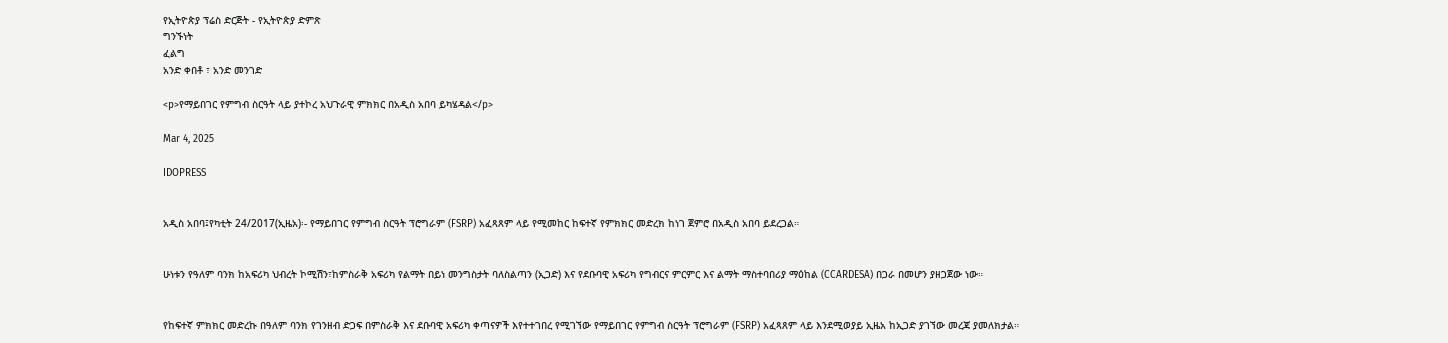የኢትዮጵያ ፕሬስ ድርጅት - የኢትዮጵያ ድምጽ
ግንኙነት
ፈልግ
አንድ ቀበቶ ፣ አንድ መንገድ

<p>የማይበገር የምግብ ስርዓት ላይ ያተኮረ አህጉራዊ ምክክር በአዲስ አበባ ይካሄዳል</p>

Mar 4, 2025

IDOPRESS


አዲስ አበባ፤የካቲት 24/2017(ኢዜአ)፡- የማይበገር የምግብ ስርዓት ፕሮግራም (FSRP) አፈጻጸም ላይ የሚመከር ከፍተኛ የምክክር መድረክ ከነገ ጀምሮ በአዲስ አበባ ይደረጋል።


ሁነቱን የዓለም ባንክ ከአፍሪካ ህብረት ኮሚሽን፣ከምስራቅ አፍሪካ የልማት በይነ መንግስታት ባለስልጣን (ኢጋድ) እና የደቡባዊ አፍሪካ የግብርና ምርምር እና ልማት ማስተባበሪያ ማዕከል (CCARDESA) በጋራ በመሆን ያዘጋጀው ነው።


የከፍተኛ ምክክር መድረኩ በዓለም ባንክ የገንዘብ ድጋፍ በምስራቅ እና ደቡባዊ አፍሪካ ቀጣናዎች እየተተገበረ የሚገኘው የማይበገር የምግብ ስርዓት ፕሮግራም (FSRP) አፈጻጸም ላይ እንደሚወያይ ኢዜአ ከኢጋድ ያገኘው መረጃ ያመለክታል።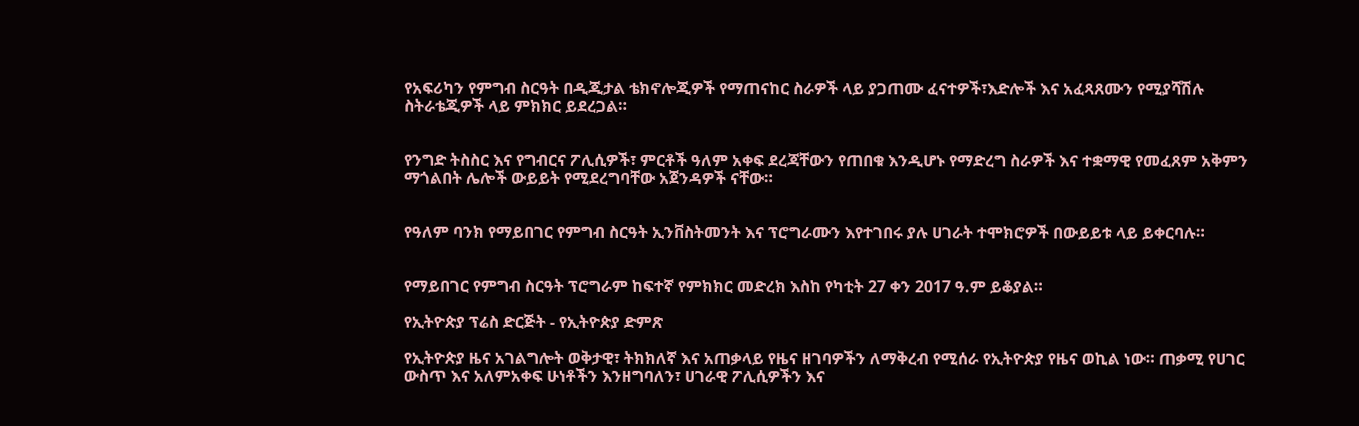የአፍሪካን የምግብ ስርዓት በዲጂታል ቴክኖሎጂዎች የማጠናከር ስራዎች ላይ ያጋጠሙ ፈናተዎች፣እድሎች እና አፈጻጸሙን የሚያሻሽሉ ስትራቴጂዎች ላይ ምክክር ይደረጋል።


የንግድ ትስስር እና የግብርና ፖሊሲዎች፣ ምርቶች ዓለም አቀፍ ደረጃቸውን የጠበቁ እንዲሆኑ የማድረግ ስራዎች እና ተቋማዊ የመፈጸም አቅምን ማጎልበት ሌሎች ውይይት የሚደረግባቸው አጀንዳዎች ናቸው።


የዓለም ባንክ የማይበገር የምግብ ስርዓት ኢንቨስትመንት እና ፕሮግራሙን እየተገበሩ ያሉ ሀገራት ተሞክሮዎች በውይይቱ ላይ ይቀርባሉ።


የማይበገር የምግብ ስርዓት ፕሮግራም ከፍተኛ የምክክር መድረክ እስከ የካቲት 27 ቀን 2017 ዓ.ም ይቆያል።

የኢትዮጵያ ፕሬስ ድርጅት - የኢትዮጵያ ድምጽ

የኢትዮጵያ ዜና አገልግሎት ወቅታዊ፣ ትክክለኛ እና አጠቃላይ የዜና ዘገባዎችን ለማቅረብ የሚሰራ የኢትዮጵያ የዜና ወኪል ነው። ጠቃሚ የሀገር ውስጥ እና አለምአቀፍ ሁነቶችን እንዘግባለን፣ ሀገራዊ ፖሊሲዎችን እና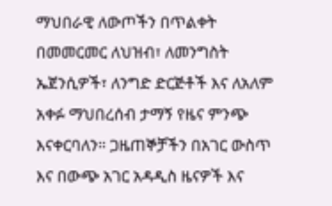ማህበራዊ ለውጦችን በጥልቀት በመመርመር ለህዝብ፣ ለመንግስት ኤጀንሲዎች፣ ለንግድ ድርጅቶች እና ለአለም አቀፉ ማህበረሰብ ታማኝ የዜና ምንጭ እናቀርባለን። ጋዜጠኞቻችን በአገር ውስጥ እና በውጭ አገር አዳዲስ ዜናዎች እና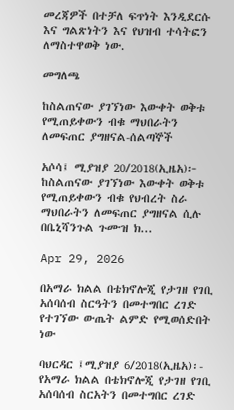መረጃዎች በተቻለ ፍጥነት እንዲደርሱ እና ግልጽነትን እና የህዝብ ተሳትፎን ለማስተዋወቅ ነው.

መግለጫ

ከስልጠናው ያገኘነው እውቀት ወቅቱ የሚጠይቀውን ብቁ ማህበራትን ለመፍጠር ያግዘናል-ሰልጣኞች

አሶሳ፤ ሚያዝያ 20/2018(ኢዜአ)፦ ከስልጠናው ያገኘነው እውቀት ወቅቱ የሚጠይቀውን ብቁ የህብረት ስራ ማህበራትን ለመፍጠር ያግዘናል ሲሉ በቤኒሻንጉል ጉሙዝ ክ...

Apr 29, 2026

በአማራ ክልል በቴክኖሎጂ የታገዘ የገቢ አሰባሰብ ስርዓትን በመተግበር ረገድ የተገኘው ውጤት ልምድ የሚወሰድበት ነው

ባህርዳር ፤ሚያዝያ 6/2018(ኢዜአ)፡- የአማራ ክልል በቴክኖሎጂ የታገዘ የገቢ አሰባሰብ ስርአትን በመተግበር ረገድ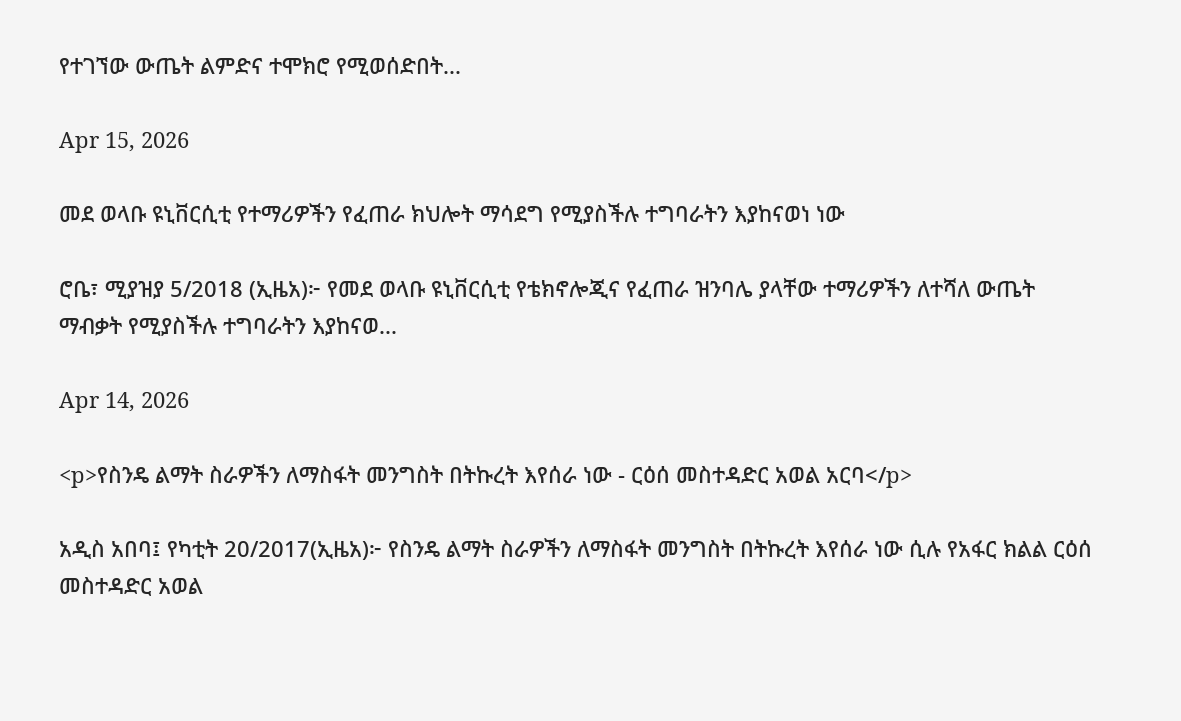የተገኘው ውጤት ልምድና ተሞክሮ የሚወሰድበት...

Apr 15, 2026

መደ ወላቡ ዩኒቨርሲቲ የተማሪዎችን የፈጠራ ክህሎት ማሳደግ የሚያስችሉ ተግባራትን እያከናወነ ነው

ሮቤ፣ ሚያዝያ 5/2018 (ኢዜአ)፦ የመደ ወላቡ ዩኒቨርሲቲ የቴክኖሎጂና የፈጠራ ዝንባሌ ያላቸው ተማሪዎችን ለተሻለ ውጤት ማብቃት የሚያስችሉ ተግባራትን እያከናወ...

Apr 14, 2026

<p>የስንዴ ልማት ስራዎችን ለማስፋት መንግስት በትኩረት እየሰራ ነው - ርዕሰ መስተዳድር አወል አርባ</p>

አዲስ አበባ፤ የካቲት 20/2017(ኢዜአ)፦ የስንዴ ልማት ስራዎችን ለማስፋት መንግስት በትኩረት እየሰራ ነው ሲሉ የአፋር ክልል ርዕሰ መስተዳድር አወል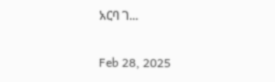አርባ ገ...

Feb 28, 2025